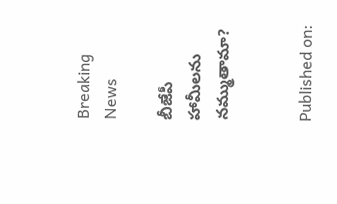Breaking News

బీజేపీ హామీలను నమ్ముతామా?


Published on: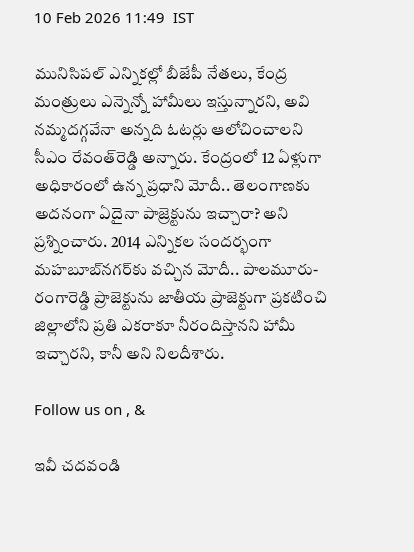10 Feb 2026 11:49  IST

మునిసిపల్‌ ఎన్నికల్లో బీజేపీ నేతలు, కేంద్ర మంత్రులు ఎన్నెన్నో హామీలు ఇస్తున్నారని, అవి నమ్మదగ్గవేనా అన్నది ఓటర్లు ఆలోచించాలని సీఎం రేవంత్‌రెడ్డి అన్నారు. కేంద్రంలో 12 ఏళ్లుగా అధికారంలో ఉన్న ప్రధాని మోదీ.. తెలంగాణకు అదనంగా ఏదైనా పాజ్రెక్టును ఇచ్చారా? అని ప్రశ్నించారు. 2014 ఎన్నికల సందర్భంగా మహబూబ్‌నగర్‌కు వచ్చిన మోదీ.. పాలమూరు-రంగారెడ్డి ప్రాజెక్టును జాతీయ ప్రాజెక్టుగా ప్రకటించి జిల్లాలోని ప్రతి ఎకరాకూ నీరందిస్తానని హామీ ఇచ్చారని, కానీ అని నిలదీశారు.

Follow us on , &

ఇవీ చదవండి